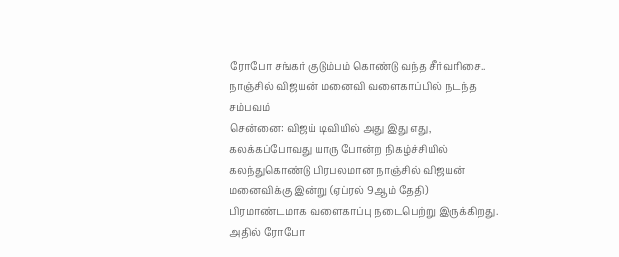ரோபோ சங்கர் குடும்பம் கொண்டு வந்த சீர்வரிசை.. நாஞ்சில் விஜயன் மனைவி வளைகாப்பில் நடந்த சம்பவம்
சென்னை: விஜய் டிவியில் அது இது எது, கலக்கப்போவது யாரு போன்ற நிகழ்ச்சியில் கலந்துகொண்டு பிரபலமான நாஞ்சில் விஜயன் மனைவிக்கு இன்று (ஏப்ரல் 9ஆம் தேதி) பிரமாண்டமாக வளைகாப்பு நடைபெற்று இருக்கிறது. அதில் ரோபோ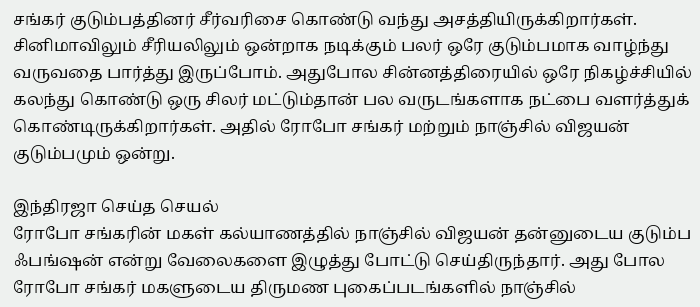சங்கர் குடும்பத்தினர் சீர்வரிசை கொண்டு வந்து அசத்தியிருக்கிறார்கள்.
சினிமாவிலும் சீரியலிலும் ஒன்றாக நடிக்கும் பலர் ஒரே குடும்பமாக வாழ்ந்து வருவதை பார்த்து இருப்போம். அதுபோல சின்னத்திரையில் ஒரே நிகழ்ச்சியில் கலந்து கொண்டு ஒரு சிலர் மட்டும்தான் பல வருடங்களாக நட்பை வளர்த்துக் கொண்டிருக்கிறார்கள். அதில் ரோபோ சங்கர் மற்றும் நாஞ்சில் விஜயன் குடும்பமும் ஒன்று.

இந்திரஜா செய்த செயல்
ரோபோ சங்கரின் மகள் கல்யாணத்தில் நாஞ்சில் விஜயன் தன்னுடைய குடும்ப ஃபங்ஷன் என்று வேலைகளை இழுத்து போட்டு செய்திருந்தார். அது போல ரோபோ சங்கர் மகளுடைய திருமண புகைப்படங்களில் நாஞ்சில்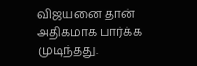விஜயனை தான் அதிகமாக பார்க்க முடிந்தது.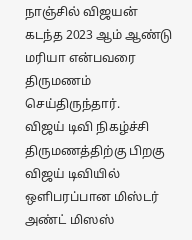நாஞ்சில் விஜயன் கடந்த 2023 ஆம் ஆண்டு மரியா என்பவரை திருமணம் செய்திருந்தார்.
விஜய் டிவி நிகழ்ச்சி
திருமணத்திற்கு பிறகு விஜய் டிவியில் ஒளிபரப்பான மிஸ்டர் அண்ட் மிஸஸ்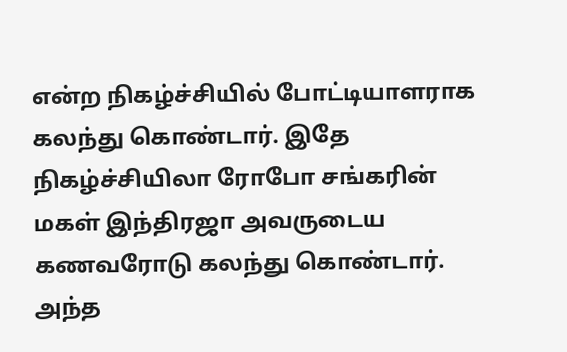என்ற நிகழ்ச்சியில் போட்டியாளராக கலந்து கொண்டார். இதே நிகழ்ச்சியிலா ரோபோ சங்கரின் மகள் இந்திரஜா அவருடைய கணவரோடு கலந்து கொண்டார். அந்த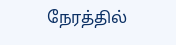நேரத்தில்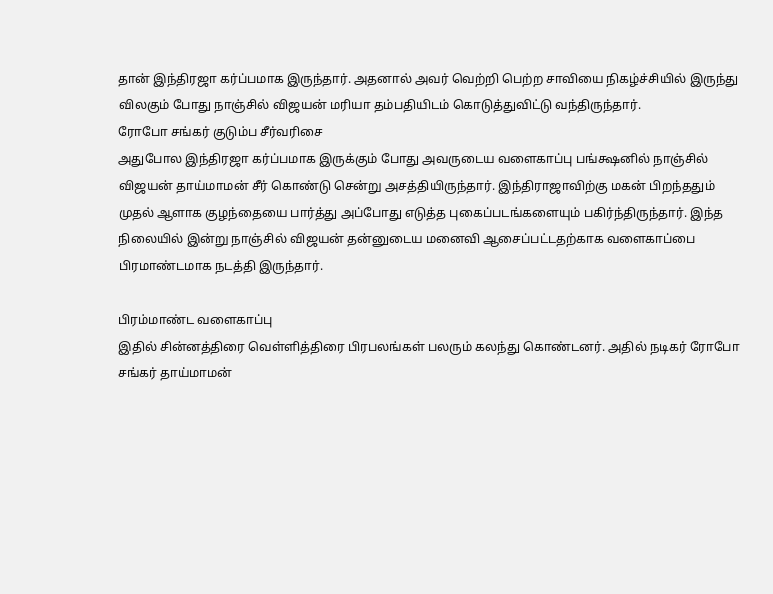தான் இந்திரஜா கர்ப்பமாக இருந்தார். அதனால் அவர் வெற்றி பெற்ற சாவியை நிகழ்ச்சியில் இருந்து விலகும் போது நாஞ்சில் விஜயன் மரியா தம்பதியிடம் கொடுத்துவிட்டு வந்திருந்தார்.
ரோபோ சங்கர் குடும்ப சீர்வரிசை
அதுபோல இந்திரஜா கர்ப்பமாக இருக்கும் போது அவருடைய வளைகாப்பு பங்க்ஷனில் நாஞ்சில் விஜயன் தாய்மாமன் சீர் கொண்டு சென்று அசத்தியிருந்தார். இந்திராஜாவிற்கு மகன் பிறந்ததும் முதல் ஆளாக குழந்தையை பார்த்து அப்போது எடுத்த புகைப்படங்களையும் பகிர்ந்திருந்தார். இந்த நிலையில் இன்று நாஞ்சில் விஜயன் தன்னுடைய மனைவி ஆசைப்பட்டதற்காக வளைகாப்பை பிரமாண்டமாக நடத்தி இருந்தார்.

பிரம்மாண்ட வளைகாப்பு
இதில் சின்னத்திரை வெள்ளித்திரை பிரபலங்கள் பலரும் கலந்து கொண்டனர். அதில் நடிகர் ரோபோ சங்கர் தாய்மாமன்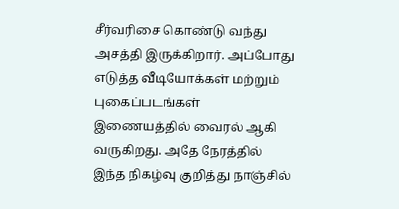சீர்வரிசை கொண்டு வந்து அசத்தி இருக்கிறார். அப்போது எடுத்த வீடியோக்கள் மற்றும் புகைப்படங்கள் இணையத்தில் வைரல் ஆகி வருகிறது. அதே நேரத்தில் இந்த நிகழ்வு குறித்து நாஞ்சில்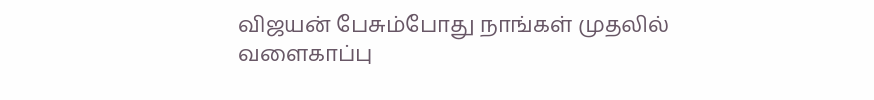விஜயன் பேசும்போது நாங்கள் முதலில் வளைகாப்பு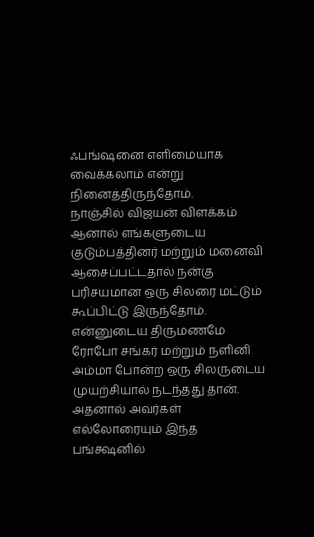ஃபங்ஷனை எளிமையாக வைக்கலாம் என்று நினைத்திருந்தோம்.
நாஞ்சில் விஜயன் விளக்கம்
ஆனால் எங்களுடைய குடும்பத்தினர் மற்றும் மனைவி ஆசைப்பட்டதால் நன்கு பரிசயமான ஒரு சிலரை மட்டும் கூப்பிட்டு இருந்தோம். என்னுடைய திருமணமே ரோபோ சங்கர் மற்றும் நளினி அம்மா போன்ற ஒரு சிலருடைய முயற்சியால் நடந்தது தான். அதனால் அவர்கள் எல்லோரையும் இந்த பங்க்ஷனில்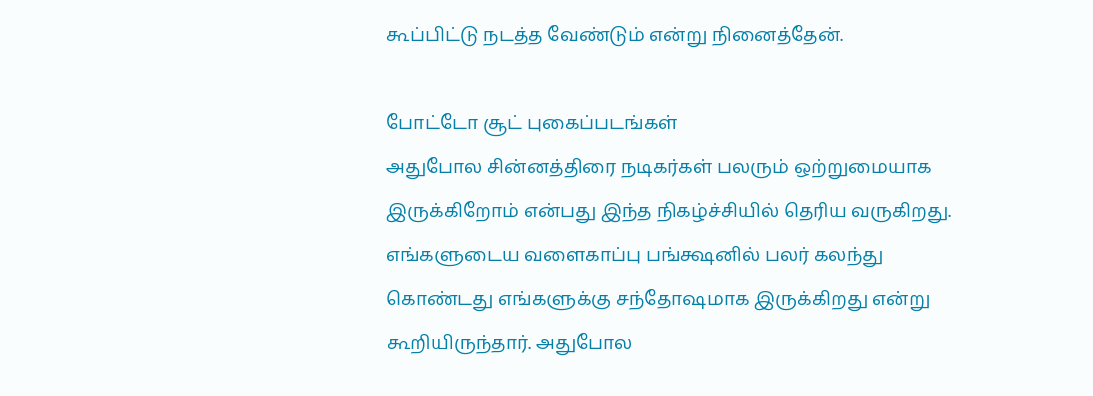கூப்பிட்டு நடத்த வேண்டும் என்று நினைத்தேன்.

போட்டோ சூட் புகைப்படங்கள்
அதுபோல சின்னத்திரை நடிகர்கள் பலரும் ஒற்றுமையாக இருக்கிறோம் என்பது இந்த நிகழ்ச்சியில் தெரிய வருகிறது. எங்களுடைய வளைகாப்பு பங்க்ஷனில் பலர் கலந்து கொண்டது எங்களுக்கு சந்தோஷமாக இருக்கிறது என்று கூறியிருந்தார். அதுபோல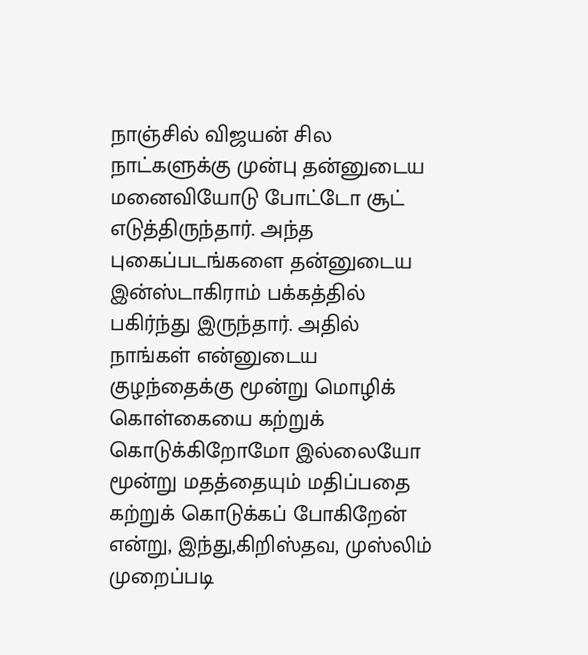நாஞ்சில் விஜயன் சில நாட்களுக்கு முன்பு தன்னுடைய மனைவியோடு போட்டோ சூட் எடுத்திருந்தார். அந்த புகைப்படங்களை தன்னுடைய இன்ஸ்டாகிராம் பக்கத்தில் பகிர்ந்து இருந்தார். அதில் நாங்கள் என்னுடைய குழந்தைக்கு மூன்று மொழிக் கொள்கையை கற்றுக் கொடுக்கிறோமோ இல்லையோ மூன்று மதத்தையும் மதிப்பதை கற்றுக் கொடுக்கப் போகிறேன் என்று, இந்து,கிறிஸ்தவ, முஸ்லிம் முறைப்படி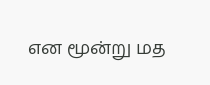என மூன்று மத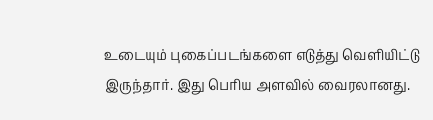உடையும் புகைப்படங்களை எடுத்து வெளியிட்டு இருந்தார். இது பெரிய அளவில் வைரலானது.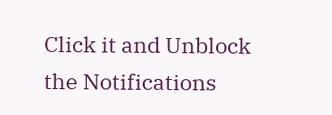Click it and Unblock the Notifications